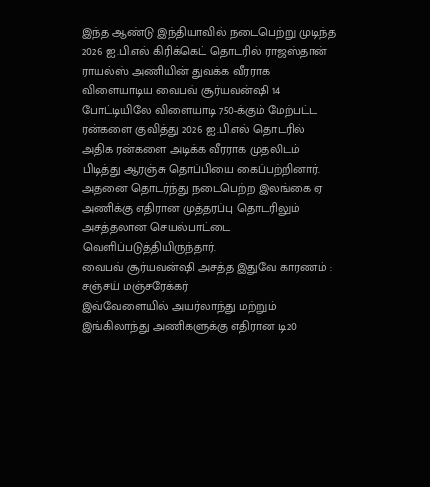இந்த ஆண்டு இந்தியாவில் நடைபெற்று முடிந்த 2026 ஐ.பி.எல் கிரிக்கெட் தொடரில் ராஜஸ்தான் ராயல்ஸ் அணியின் துவக்க வீரராக விளையாடிய வைபவ் சூர்யவன்ஷி 14 போட்டியிலே விளையாடி 750-க்கும் மேற்பட்ட ரன்களை குவித்து 2026 ஐ.பி.எல் தொடரில் அதிக ரன்களை அடிக்க வீரராக முதலிடம் பிடித்து ஆரஞ்சு தொப்பியை கைப்பற்றினார். அதனை தொடர்ந்து நடைபெற்ற இலங்கை ஏ அணிக்கு எதிரான முத்தரப்பு தொடரிலும் அசத்தலான செயல்பாட்டை வெளிப்படுத்தியிருந்தார்.
வைபவ் சூர்யவன்ஷி அசத்த இதுவே காரணம் : சஞ்சய் மஞ்சரேக்கர்
இவ்வேளையில் அயர்லாந்து மற்றும் இங்கிலாந்து அணிகளுக்கு எதிரான டி20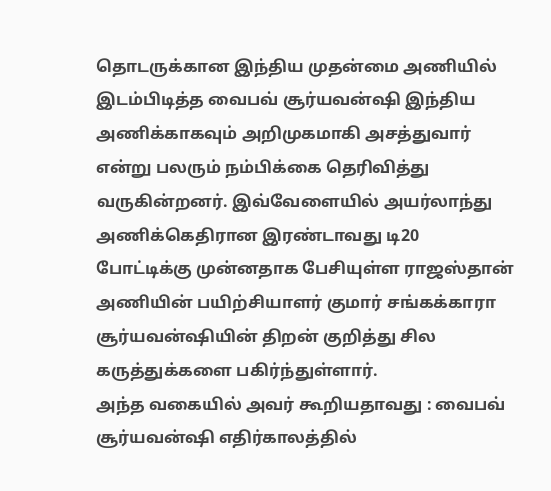தொடருக்கான இந்திய முதன்மை அணியில் இடம்பிடித்த வைபவ் சூர்யவன்ஷி இந்திய அணிக்காகவும் அறிமுகமாகி அசத்துவார் என்று பலரும் நம்பிக்கை தெரிவித்து வருகின்றனர். இவ்வேளையில் அயர்லாந்து அணிக்கெதிரான இரண்டாவது டி20 போட்டிக்கு முன்னதாக பேசியுள்ள ராஜஸ்தான் அணியின் பயிற்சியாளர் குமார் சங்கக்காரா சூர்யவன்ஷியின் திறன் குறித்து சில கருத்துக்களை பகிர்ந்துள்ளார்.
அந்த வகையில் அவர் கூறியதாவது : வைபவ் சூர்யவன்ஷி எதிர்காலத்தில்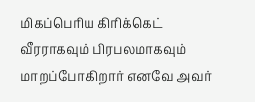மிகப்பெரிய கிரிக்கெட் வீரராகவும் பிரபலமாகவும் மாறப்போகிறார் எனவே அவர்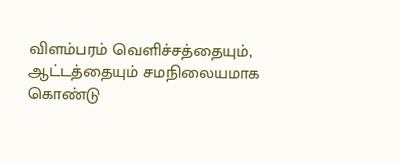விளம்பரம் வெளிச்சத்தையும், ஆட்டத்தையும் சமநிலையமாக கொண்டு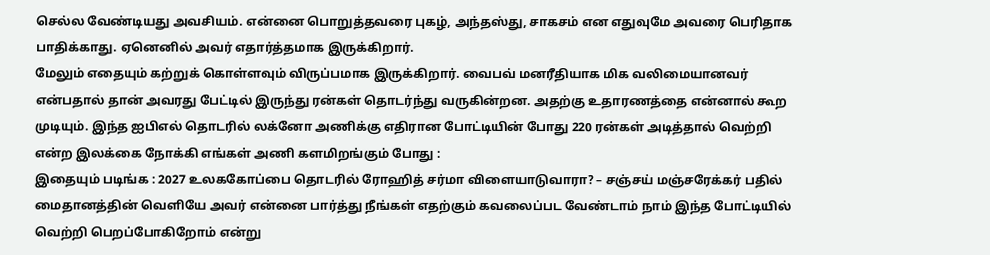செல்ல வேண்டியது அவசியம். என்னை பொறுத்தவரை புகழ், அந்தஸ்து, சாகசம் என எதுவுமே அவரை பெரிதாக பாதிக்காது. ஏனெனில் அவர் எதார்த்தமாக இருக்கிறார்.
மேலும் எதையும் கற்றுக் கொள்ளவும் விருப்பமாக இருக்கிறார். வைபவ் மனரீதியாக மிக வலிமையானவர் என்பதால் தான் அவரது பேட்டில் இருந்து ரன்கள் தொடர்ந்து வருகின்றன. அதற்கு உதாரணத்தை என்னால் கூற முடியும். இந்த ஐபிஎல் தொடரில் லக்னோ அணிக்கு எதிரான போட்டியின் போது 220 ரன்கள் அடித்தால் வெற்றி என்ற இலக்கை நோக்கி எங்கள் அணி களமிறங்கும் போது :
இதையும் படிங்க : 2027 உலககோப்பை தொடரில் ரோஹித் சர்மா விளையாடுவாரா? – சஞ்சய் மஞ்சரேக்கர் பதில்
மைதானத்தின் வெளியே அவர் என்னை பார்த்து நீங்கள் எதற்கும் கவலைப்பட வேண்டாம் நாம் இந்த போட்டியில் வெற்றி பெறப்போகிறோம் என்று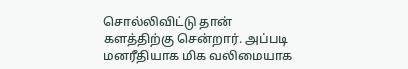சொல்லிவிட்டு தான் களத்திற்கு சென்றார். அப்படி மனரீதியாக மிக வலிமையாக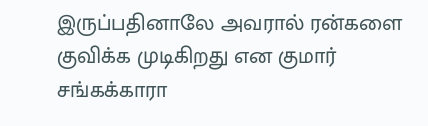இருப்பதினாலே அவரால் ரன்களை குவிக்க முடிகிறது என குமார் சங்கக்காரா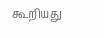கூறியது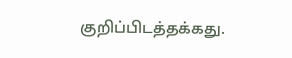குறிப்பிடத்தக்கது.